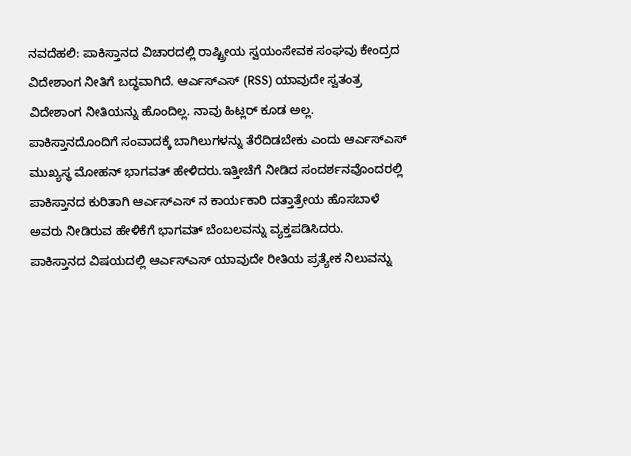ನವದೆಹಲಿ: ಪಾಕಿಸ್ತಾನದ ವಿಚಾರದಲ್ಲಿ ರಾಷ್ಟ್ರೀಯ ಸ್ವಯಂಸೇವಕ ಸಂಘವು ಕೇಂದ್ರದ ವಿದೇಶಾಂಗ ನೀತಿಗೆ ಬದ್ಧವಾಗಿದೆ. ಆರ್ಎಸ್ಎಸ್ (RSS) ಯಾವುದೇ ಸ್ವತಂತ್ರ ವಿದೇಶಾಂಗ ನೀತಿಯನ್ನು ಹೊಂದಿಲ್ಲ. ನಾವು ಹಿಟ್ಲರ್ ಕೂಡ ಅಲ್ಲ.
ಪಾಕಿಸ್ತಾನದೊಂದಿಗೆ ಸಂವಾದಕ್ಕೆ ಬಾಗಿಲುಗಳನ್ನು ತೆರೆದಿಡಬೇಕು ಎಂದು ಆರ್ಎಸ್ಎಸ್ ಮುಖ್ಯಸ್ಥ ಮೋಹನ್ ಭಾಗವತ್ ಹೇಳಿದರು.ಇತ್ತೀಚೆಗೆ ನೀಡಿದ ಸಂದರ್ಶನವೊಂದರಲ್ಲಿ ಪಾಕಿಸ್ತಾನದ ಕುರಿತಾಗಿ ಆರ್ಎಸ್ಎಸ್ ನ ಕಾರ್ಯಕಾರಿ ದತ್ತಾತ್ರೇಯ ಹೊಸಬಾಳೆ ಅವರು ನೀಡಿರುವ ಹೇಳಿಕೆಗೆ ಭಾಗವತ್ ಬೆಂಬಲವನ್ನು ವ್ಯಕ್ತಪಡಿಸಿದರು.
ಪಾಕಿಸ್ತಾನದ ವಿಷಯದಲ್ಲಿ ಆರ್ಎಸ್ಎಸ್ ಯಾವುದೇ ರೀತಿಯ ಪ್ರತ್ಯೇಕ ನಿಲುವನ್ನು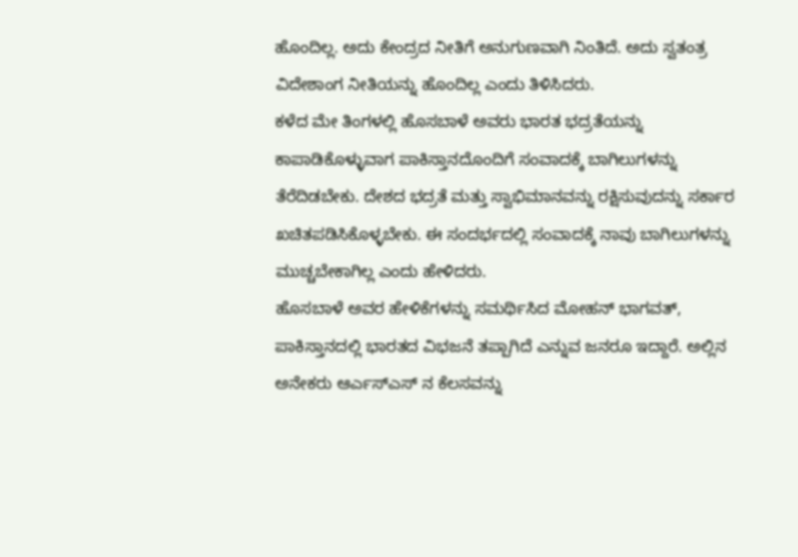ಹೊಂದಿಲ್ಲ. ಅದು ಕೇಂದ್ರದ ನೀತಿಗೆ ಅನುಗುಣವಾಗಿ ನಿಂತಿದೆ. ಅದು ಸ್ವತಂತ್ರ ವಿದೇಶಾಂಗ ನೀತಿಯನ್ನು ಹೊಂದಿಲ್ಲ ಎಂದು ತಿಳಿಸಿದರು.
ಕಳೆದ ಮೇ ತಿಂಗಳಲ್ಲಿ ಹೊಸಬಾಳೆ ಅವರು ಭಾರತ ಭದ್ರತೆಯನ್ನು ಕಾಪಾಡಿಕೊಳ್ಳುವಾಗ ಪಾಕಿಸ್ತಾನದೊಂದಿಗೆ ಸಂವಾದಕ್ಕೆ ಬಾಗಿಲುಗಳನ್ನು ತೆರೆದಿಡಬೇಕು. ದೇಶದ ಭದ್ರತೆ ಮತ್ತು ಸ್ವಾಭಿಮಾನವನ್ನು ರಕ್ಷಿಸುವುದನ್ನು ಸರ್ಕಾರ ಖಚಿತಪಡಿಸಿಕೊಳ್ಳಬೇಕು. ಈ ಸಂದರ್ಭದಲ್ಲಿ ಸಂವಾದಕ್ಕೆ ನಾವು ಬಾಗಿಲುಗಳನ್ನು ಮುಚ್ಚಬೇಕಾಗಿಲ್ಲ ಎಂದು ಹೇಳಿದರು.
ಹೊಸಬಾಳೆ ಅವರ ಹೇಳಿಕೆಗಳನ್ನು ಸಮರ್ಥಿಸಿದ ಮೋಹನ್ ಭಾಗವತ್, ಪಾಕಿಸ್ತಾನದಲ್ಲಿ ಭಾರತದ ವಿಭಜನೆ ತಪ್ಪಾಗಿದೆ ಎನ್ನುವ ಜನರೂ ಇದ್ದಾರೆ. ಅಲ್ಲಿನ ಅನೇಕರು ಆರ್ಎಸ್ಎಸ್ ನ ಕೆಲಸವನ್ನು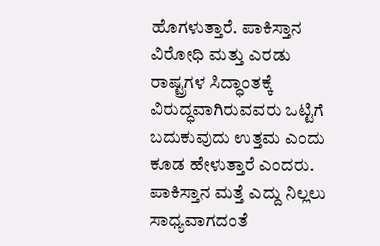ಹೊಗಳುತ್ತಾರೆ. ಪಾಕಿಸ್ತಾನ ವಿರೋಧಿ ಮತ್ತು ಎರಡು ರಾಷ್ಟ್ರಗಳ ಸಿದ್ಧಾಂತಕ್ಕೆ ವಿರುದ್ಧವಾಗಿರುವವರು ಒಟ್ಟಿಗೆ ಬದುಕುವುದು ಉತ್ತಮ ಎಂದು ಕೂಡ ಹೇಳುತ್ತಾರೆ ಎಂದರು.
ಪಾಕಿಸ್ತಾನ ಮತ್ತೆ ಎದ್ದು ನಿಲ್ಲಲು ಸಾಧ್ಯವಾಗದಂತೆ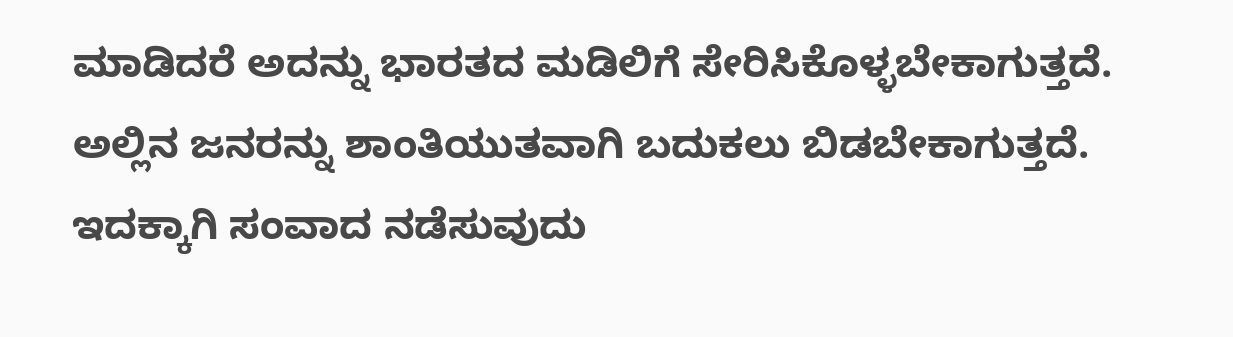ಮಾಡಿದರೆ ಅದನ್ನು ಭಾರತದ ಮಡಿಲಿಗೆ ಸೇರಿಸಿಕೊಳ್ಳಬೇಕಾಗುತ್ತದೆ. ಅಲ್ಲಿನ ಜನರನ್ನು ಶಾಂತಿಯುತವಾಗಿ ಬದುಕಲು ಬಿಡಬೇಕಾಗುತ್ತದೆ. ಇದಕ್ಕಾಗಿ ಸಂವಾದ ನಡೆಸುವುದು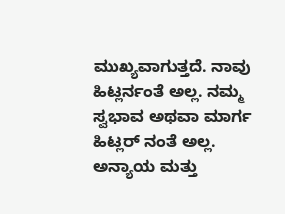ಮುಖ್ಯವಾಗುತ್ತದೆ. ನಾವು ಹಿಟ್ಲರ್ನಂತೆ ಅಲ್ಲ. ನಮ್ಮ ಸ್ವಭಾವ ಅಥವಾ ಮಾರ್ಗ ಹಿಟ್ಲರ್ ನಂತೆ ಅಲ್ಲ. ಅನ್ಯಾಯ ಮತ್ತು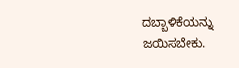ದಬ್ಬಾಳಿಕೆಯನ್ನು ಜಯಿಸಬೇಕು.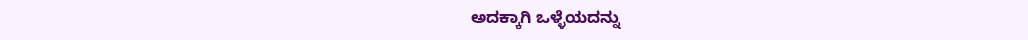ಅದಕ್ಕಾಗಿ ಒಳ್ಳೆಯದನ್ನು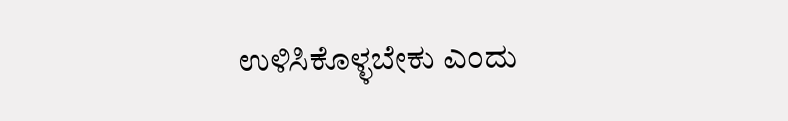ಉಳಿಸಿಕೊಳ್ಳಬೇಕು ಎಂದು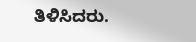ತಿಳಿಸಿದರು.